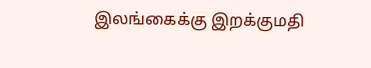இலங்கைக்கு இறக்குமதி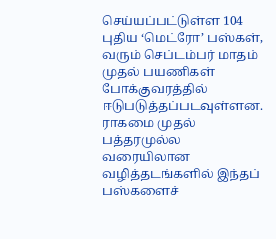செய்யப்பட்டுள்ள 104 புதிய ‘மெட்ரோ’ பஸ்கள், வரும் செப்டம்பர் மாதம் முதல் பயணிகள் போக்குவரத்தில் ஈடுபடுத்தப்படவுள்ளன.
ராகமை முதல் பத்தரமுல்ல வரையிலான வழித்தடங்களில் இந்தப் பஸ்களைச்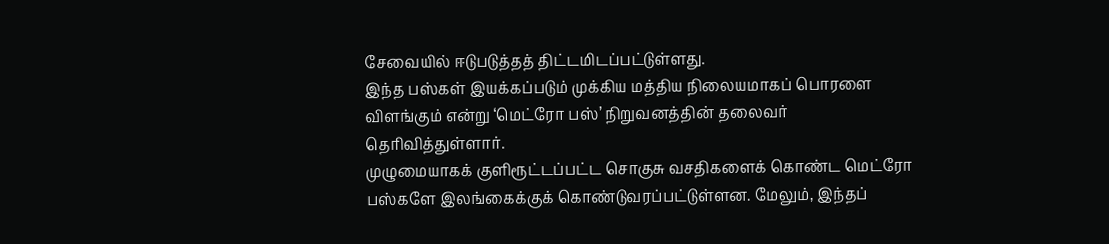சேவையில் ஈடுபடுத்தத் திட்டமிடப்பட்டுள்ளது.
இந்த பஸ்கள் இயக்கப்படும் முக்கிய மத்திய நிலையமாகப் பொரளை விளங்கும் என்று ‘மெட்ரோ பஸ்’ நிறுவனத்தின் தலைவர் தெரிவித்துள்ளார்.
முழுமையாகக் குளிரூட்டப்பட்ட சொகுசு வசதிகளைக் கொண்ட மெட்ரோ பஸ்களே இலங்கைக்குக் கொண்டுவரப்பட்டுள்ளன. மேலும், இந்தப்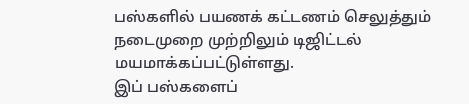பஸ்களில் பயணக் கட்டணம் செலுத்தும் நடைமுறை முற்றிலும் டிஜிட்டல் மயமாக்கப்பட்டுள்ளது.
இப் பஸ்களைப்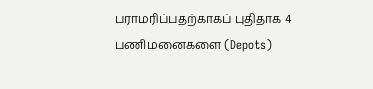பராமரிப்பதற்காகப் புதிதாக 4 பணிமனைகளை (Depots)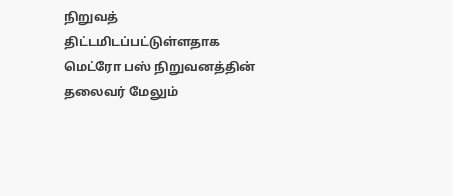நிறுவத் திட்டமிடப்பட்டுள்ளதாக மெட்ரோ பஸ் நிறுவனத்தின் தலைவர் மேலும்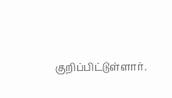குறிப்பிட்டுள்ளார்.